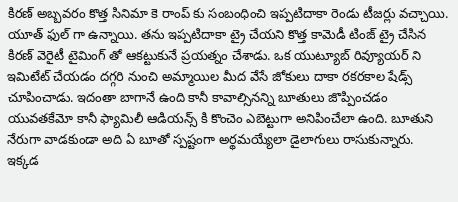కిరణ్ అబ్బవరం కొత్త సినిమా కె రాంప్ కు సంబంధించి ఇప్పటిదాకా రెండు టీజర్లు వచ్చాయి. యూత్ ఫుల్ గా ఉన్నాయి. తను ఇప్పటిదాకా ట్రై చేయని కొత్త కామెడీ టింజ్ ట్రై చేసిన కిరణ్ వెరైటీ టైమింగ్ తో ఆకట్టుకునే ప్రయత్నం చేశాడు. ఒక యుట్యూబ్ రివ్యూయర్ ని ఇమిటేట్ చేయడం దగ్గరి నుంచి అమ్మాయిల మీద వేసే జోకులు దాకా రకరకాల షేడ్స్ చూపించాడు. ఇదంతా బాగానే ఉంది కానీ కావాల్సినన్ని బూతులు జొప్పించడం యువతకేమో కానీ ఫ్యామిలీ ఆడియన్స్ కి కొంచెం ఎబెట్టుగా అనిపించేలా ఉంది. బూతుని నేరుగా వాడకుండా అది ఏ బూతో స్పష్టంగా అర్థమయ్యేలా డైలాగులు రాసుకున్నారు.
ఇక్కడ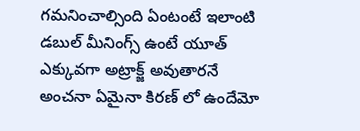గమనించాల్సింది ఏంటంటే ఇలాంటి డబుల్ మీనింగ్స్ ఉంటే యూత్ ఎక్కువగా అట్రాక్జ్ అవుతారనే అంచనా ఏమైనా కిరణ్ లో ఉందేమో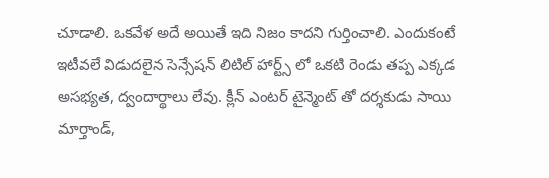చూడాలి. ఒకవేళ అదే అయితే ఇది నిజం కాదని గుర్తించాలి. ఎందుకంటే ఇటీవలే విడుదలైన సెన్సేషన్ లిటిల్ హార్ట్స్ లో ఒకటి రెండు తప్ప ఎక్కడ అసభ్యత, ద్వందార్థాలు లేవు. క్లీన్ ఎంటర్ టైన్మెంట్ తో దర్శకుడు సాయి మార్తాండ్,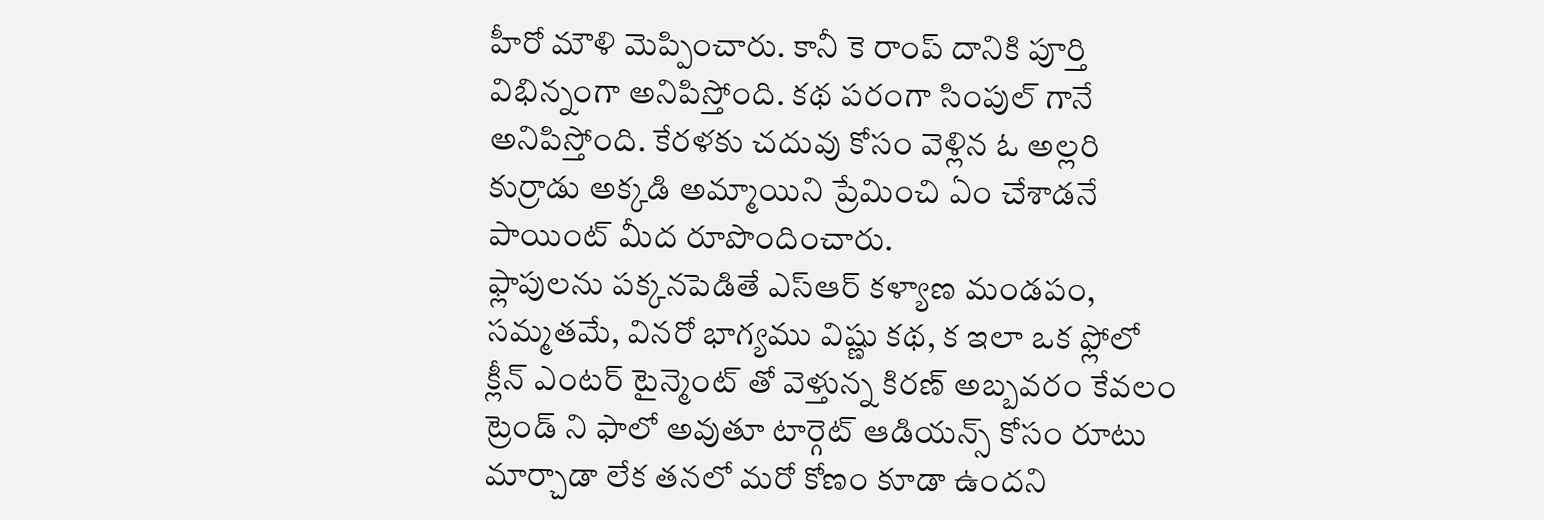హీరో మౌళి మెప్పించారు. కానీ కె రాంప్ దానికి పూర్తి విభిన్నంగా అనిపిస్తోంది. కథ పరంగా సింపుల్ గానే అనిపిస్తోంది. కేరళకు చదువు కోసం వెళ్లిన ఓ అల్లరి కుర్రాడు అక్కడి అమ్మాయిని ప్రేమించి ఏం చేశాడనే పాయింట్ మీద రూపొందించారు.
ఫ్లాపులను పక్కనపెడితే ఎస్ఆర్ కళ్యాణ మండపం, సమ్మతమే, వినరో భాగ్యము విష్ణు కథ, క ఇలా ఒక ఫ్లోలో క్లీన్ ఎంటర్ టైన్మెంట్ తో వెళ్తున్న కిరణ్ అబ్బవరం కేవలం ట్రెండ్ ని ఫాలో అవుతూ టార్గెట్ ఆడియన్స్ కోసం రూటు మార్చాడా లేక తనలో మరో కోణం కూడా ఉందని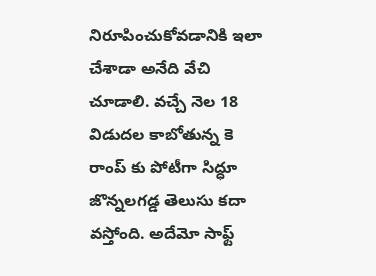నిరూపించుకోవడానికి ఇలా చేశాడా అనేది వేచి చూడాలి. వచ్చే నెల 18 విడుదల కాబోతున్న కె రాంప్ కు పోటీగా సిద్ధూ జొన్నలగడ్డ తెలుసు కదా వస్తోంది. అదేమో సాఫ్ట్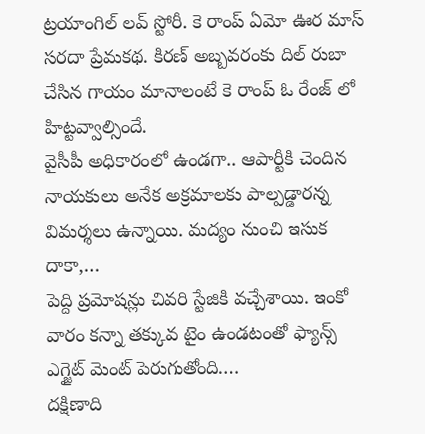ట్రయాంగిల్ లవ్ స్టోరీ. కె రాంప్ ఏమో ఊర మాస్ సరదా ప్రేమకథ. కిరణ్ అబ్బవరంకు దిల్ రుబా చేసిన గాయం మానాలంటే కె రాంప్ ఓ రేంజ్ లో హిట్టవ్వాల్సిందే.
వైసీపీ అధికారంలో ఉండగా.. ఆపార్టీకి చెందిన నాయకులు అనేక అక్రమాలకు పాల్పడ్డారన్న విమర్శలు ఉన్నాయి. మద్యం నుంచి ఇసుక దాకా,…
పెద్ది ప్రమోషన్లు చివరి స్టేజికి వచ్చేశాయి. ఇంకో వారం కన్నా తక్కువ టైం ఉండటంతో ఫ్యాన్స్ ఎగ్జైట్ మెంట్ పెరుగుతోంది.…
దక్షిణాది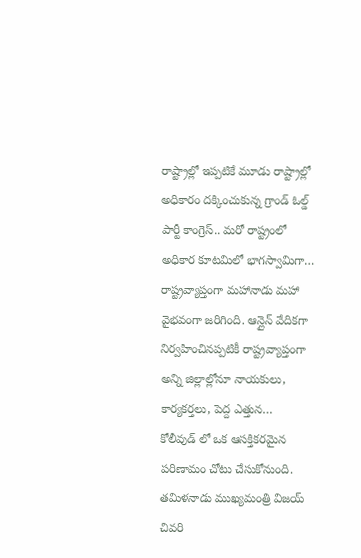రాష్ట్రాల్లో ఇప్పటికే మూడు రాష్ట్రాల్లో అధికారం దక్కించుకున్న గ్రాండ్ ఓల్డ్ పార్టీ కాంగ్రెస్.. మరో రాష్ట్రంలో అధికార కూటమిలో భాగస్వామిగా…
రాష్ట్రవ్యాప్తంగా మహానాడు మహా వైభవంగా జరిగింది. ఆన్లైన్ వేదికగా నిర్వహించినప్పటికీ రాష్ట్రవ్యాప్తంగా అన్ని జిల్లాల్లోనూ నాయకులు, కార్యకర్తలు, పెద్ద ఎత్తున…
కోలీవుడ్ లో ఒక ఆసక్తికరమైన పరిణామం చోటు చేసుకోనుంది. తమిళనాడు ముఖ్యమంత్రి విజయ్ చివరి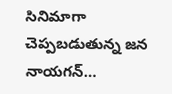సినిమాగా చెప్పబడుతున్న జన నాయగన్…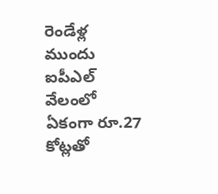రెండేళ్ల ముందు ఐపీఎల్ వేలంలో ఏకంగా రూ.27 కోట్లతో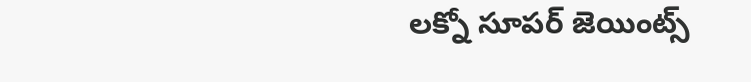లక్నో సూపర్ జెయింట్స్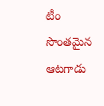టీం సొంతమైన ఆటగాడు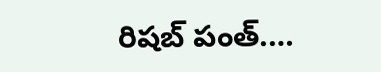రిషబ్ పంత్.…